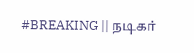#BREAKING || நடிகர்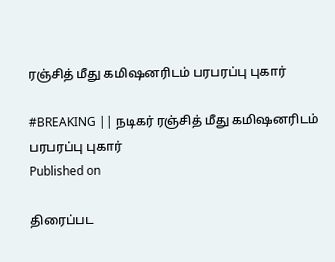ரஞ்சித் மீது கமிஷனரிடம் பரபரப்பு புகார்

#BREAKING || நடிகர் ரஞ்சித் மீது கமிஷனரிடம் பரபரப்பு புகார்
Published on

திரைப்பட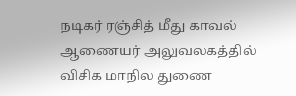நடிகர் ரஞ்சித் மீது காவல் ஆணையர் அலுவலகத்தில் விசிக மாநில துணை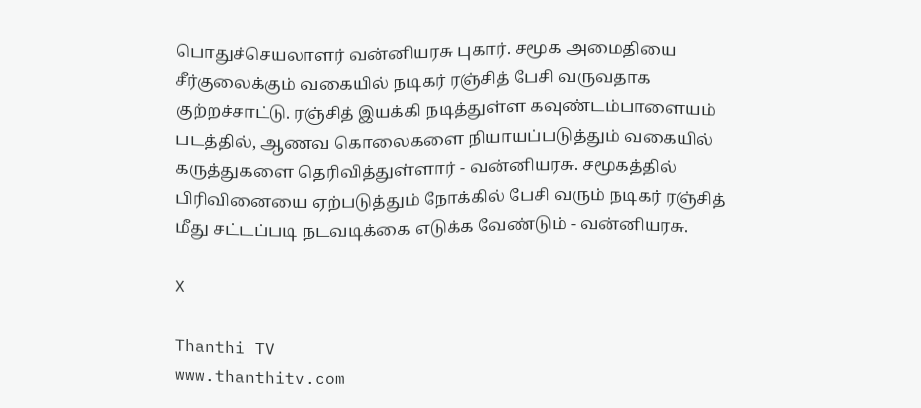பொதுச்செயலாளர் வன்னியரசு புகார். சமூக அமைதியை சீர்குலைக்கும் வகையில் நடிகர் ரஞ்சித் பேசி வருவதாக குற்றச்சாட்டு. ரஞ்சித் இயக்கி நடித்துள்ள கவுண்டம்பாளையம் படத்தில், ஆணவ கொலைகளை நியாயப்படுத்தும் வகையில் கருத்துகளை தெரிவித்துள்ளார் - வன்னியரசு. சமூகத்தில் பிரிவினையை ஏற்படுத்தும் நோக்கில் பேசி வரும் நடிகர் ரஞ்சித் மீது சட்டப்படி நடவடிக்கை எடுக்க வேண்டும் - வன்னியரசு.

X

Thanthi TV
www.thanthitv.com